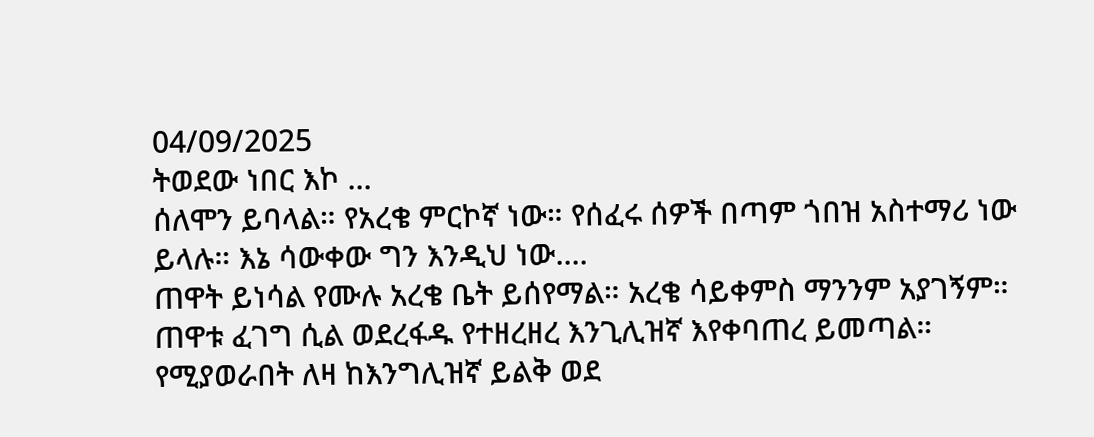04/09/2025
ትወደው ነበር እኮ ...
ሰለሞን ይባላል። የአረቄ ምርኮኛ ነው። የሰፈሩ ሰዎች በጣም ጎበዝ አስተማሪ ነው ይላሉ። እኔ ሳውቀው ግን እንዲህ ነው....
ጠዋት ይነሳል የሙሉ አረቄ ቤት ይሰየማል። አረቄ ሳይቀምስ ማንንም አያገኝም። ጠዋቱ ፈገግ ሲል ወደረፋዱ የተዘረዘረ እንጊሊዝኛ እየቀባጠረ ይመጣል። የሚያወራበት ለዛ ከእንግሊዝኛ ይልቅ ወደ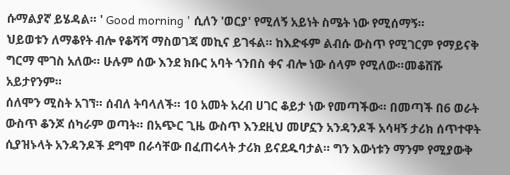ሱማልያኛ ይሄዳል። ' Good morning ' ሲለን 'ወርያ' የሚለኝ አይነት ስሜት ነው የሚሰማኝ።
ህይወቱን ለማቆየት ብሎ የቆሻሻ ማስወገጃ መኪና ይገፋል። ከእድፋም ልብሱ ውስጥ የሚገርም የማይናቅ ግርማ ሞገስ አለው። ሁሉም ሰው እንደ ክቡር አባት ጎንበስ ቀና ብሎ ነው ሰላም የሚለው።መቆሸሹ አይታየንም።
ሰለሞን ሚስት አገኘ። ሰብለ ትባላለች። 10 አመት አረብ ሀገር ቆይታ ነው የመጣችው። በመጣች በ6 ወራት ውስጥ ቆንጆ ሰካራም ወጣት። በአጭር ጊዜ ውስጥ እንደዚህ መሆኗን አንዳንዶች አሳዛኝ ታሪክ ሰጥተዋት ሲያዝኑላት አንዳንዶች ደግሞ በራሳቸው በፈጠሩላት ታሪክ ይናደዱባታል። ግን እውነቱን ማንም የሚያውቅ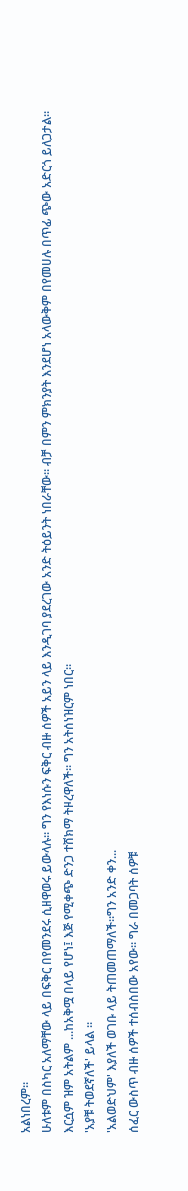አልነበረም።
ሁለቱም በስካር አለማቸው ላይ በፍቅር በየመንደሩ ሲዘዋወሩ ይውላሉ። ግን የእነሱን ፍቅር ብዙ ሰዎች አይን ላይ እንዲገባ ያደረገው አንድ ትዕይንት ነበራቸው። ብቻ በምን ምክንያት እንደሆነ አላውቅም በየመሀሉ በጥፊ ጭው አድርጎ ይለጋታል። እርሷም ዝም አትልም ...ከአቅሟ በላይ የሆነ፤ እጅ የሚቀጭ ድንጋ ተሸክማ ትዞረዋለች። ግን አትሰነዝርም ነበር።
'አያቹ ትወደኛለች' ይላል ።
'አልወድህም' እያለች ወገቡ ላይ ትጠመጠማለች።ግን አንድ ቀን...
ሰፈር ውስጥ ብዙ ሰዎች ተሰብስበው አየው። ግራ በመጋባት ሰዎቹ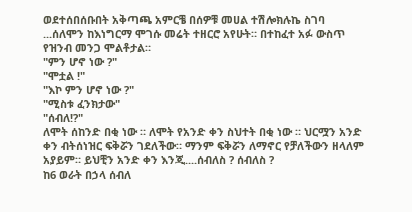ወደተሰበሰቡበት አቅጣጫ አምርቼ በሰዎቹ መሀል ተሽሎክሉኬ ስገባ ...ሰለሞን ከእነግርማ ሞገሱ መሬት ተዘርሮ አየሁት። በተከፈተ አፉ ውስጥ የዝንብ መንጋ ሞልቶታል።
"ምን ሆኖ ነው ?"
"ሞቷል !"
"እኮ ምን ሆኖ ነው ?"
"ሚስቱ ፈንክታው"
"ሰብለ!?"
ለሞት ሰከንድ በቂ ነው ። ለሞት የአንድ ቀን ስህተት በቂ ነው ። ህርሟን አንድ ቀን ብትሰነዝር ፍቅሯን ገደለችው። ማንም ፍቅሯን ለማኖር የቻለችውን ዘላለም አያይም። ይህቺን አንድ ቀን እንጂ....ሰብለስ ? ሰብለስ ?
ከ6 ወራት በኃላ ሰብለ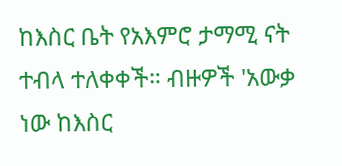ከእስር ቤት የአእምሮ ታማሚ ናት ተብላ ተለቀቀች። ብዙዎች 'አውቃ ነው ከእስር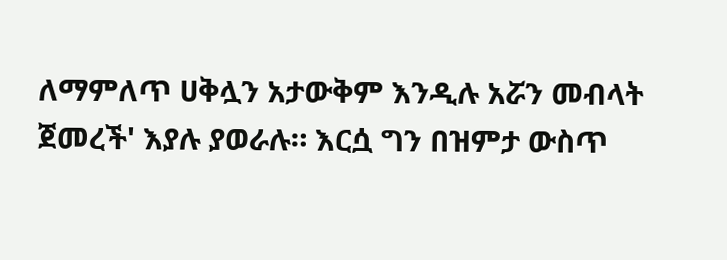ለማምለጥ ሀቅሏን አታውቅም እንዲሉ አሯን መብላት ጀመረች' እያሉ ያወራሉ። እርሷ ግን በዝምታ ውስጥ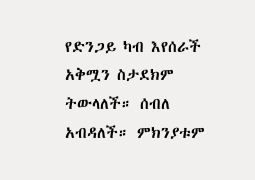የድንጋይ ካብ እየሰራች አቅሟን ስታደክም ትውላለች። ሰብለ አብዳለች። ምክንያቱም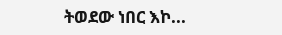ትወደው ነበር እኮ...